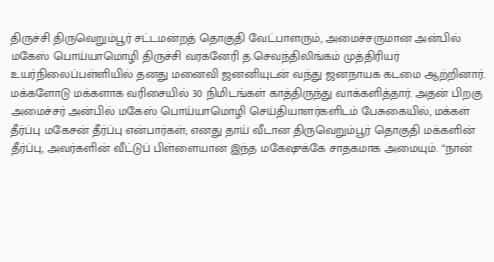திருச்சி திருவெறும்பூர் சட்டமன்றத் தொகுதி வேட்பாளரும், அமைச்சருமான அன்பில் மகேஸ் பொய்யாமொழி திருச்சி வரகனேரி த.செவந்திலிங்கம் முத்திரியர் உயர்நிலைப்பள்ளியில் தனது மனைவி ஜனனியுடன் வந்து ஜனநாயக கடமை ஆற்றினார். மக்களோடு மக்களாக வரிசையில் 30 நிமிடங்கள் காத்திருந்து வாக்களித்தார். அதன் பிறகு அமைச்சர் அன்பில் மகேஸ் பொய்யாமொழி செய்தியாளர்களிடம் பேசுகையில், மக்கள் தீர்ப்பு மகேசன் தீர்ப்பு என்பார்கள்; எனது தாய் வீடான திருவெறும்பூர் தொகுதி மக்களின் தீர்ப்பு, அவர்களின் வீட்டுப் பிள்ளையான இந்த மகேஷுக்கே சாதகமாக அமையும். “நான்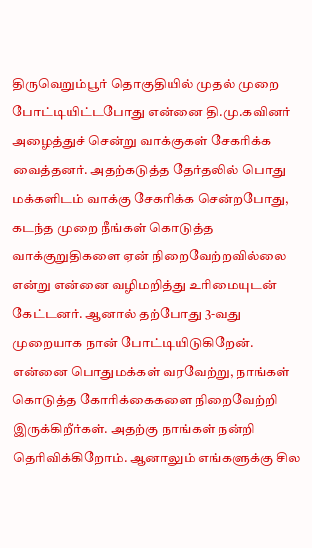திருவெறும்பூர் தொகுதியில் முதல் முறை போட்டியிட்டபோது என்னை தி.மு.கவினர் அழைத்துச் சென்று வாக்குகள் சேகரிக்க வைத்தனர். அதற்கடுத்த தேர்தலில் பொது மக்களிடம் வாக்கு சேகரிக்க சென்றபோது, கடந்த முறை நீங்கள் கொடுத்த வாக்குறுதிகளை ஏன் நிறைவேற்றவில்லை என்று என்னை வழிமறித்து உரிமையுடன் கேட்டனர். ஆனால் தற்போது 3-வது முறையாக நான் போட்டியிடுகிறேன். என்னை பொதுமக்கள் வரவேற்று, நாங்கள் கொடுத்த கோரிக்கைகளை நிறைவேற்றி இருக்கிறீர்கள். அதற்கு நாங்கள் நன்றி தெரிவிக்கிறோம். ஆனாலும் எங்களுக்கு சில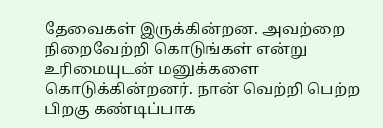தேவைகள் இருக்கின்றன. அவற்றை நிறைவேற்றி கொடுங்கள் என்று உரிமையுடன் மனுக்களை கொடுக்கின்றனர். நான் வெற்றி பெற்ற பிறகு கண்டிப்பாக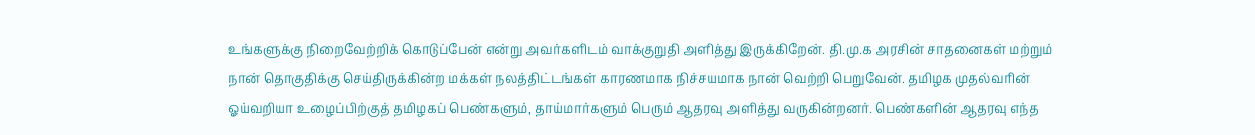உங்களுக்கு நிறைவேற்றிக் கொடுப்பேன் என்று அவர்களிடம் வாக்குறுதி அளித்து இருக்கிறேன். தி.மு.க அரசின் சாதனைகள் மற்றும் நான் தொகுதிக்கு செய்திருக்கின்ற மக்கள் நலத்திட்டங்கள் காரணமாக நிச்சயமாக நான் வெற்றி பெறுவேன். தமிழக முதல்வரின் ஓய்வறியா உழைப்பிற்குத் தமிழகப் பெண்களும், தாய்மார்களும் பெரும் ஆதரவு அளித்து வருகின்றனர். பெண்களின் ஆதரவு எந்த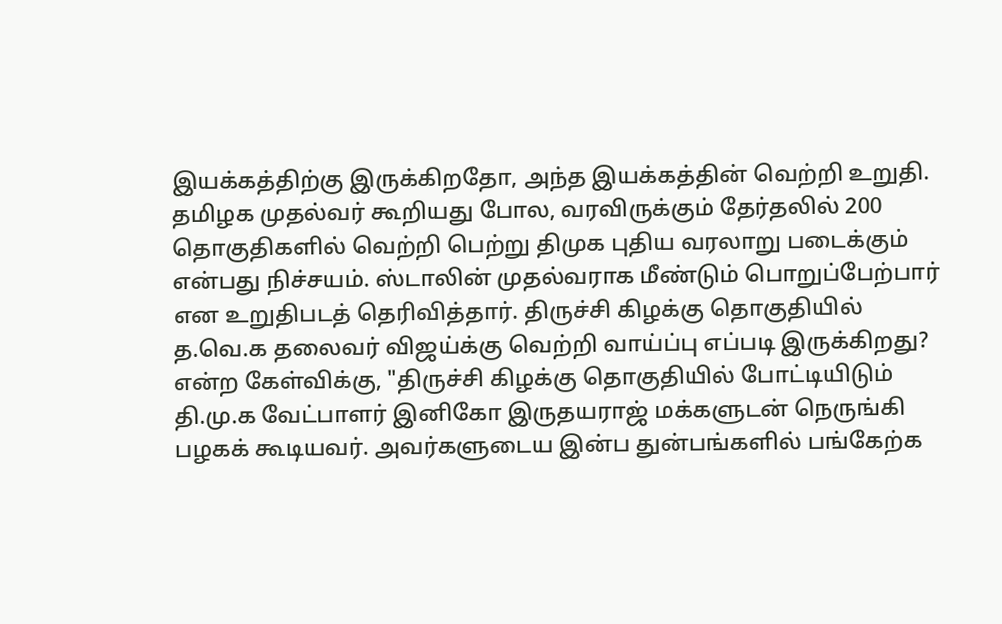இயக்கத்திற்கு இருக்கிறதோ, அந்த இயக்கத்தின் வெற்றி உறுதி. தமிழக முதல்வர் கூறியது போல, வரவிருக்கும் தேர்தலில் 200 தொகுதிகளில் வெற்றி பெற்று திமுக புதிய வரலாறு படைக்கும் என்பது நிச்சயம். ஸ்டாலின் முதல்வராக மீண்டும் பொறுப்பேற்பார் என உறுதிபடத் தெரிவித்தார். திருச்சி கிழக்கு தொகுதியில் த.வெ.க தலைவர் விஜய்க்கு வெற்றி வாய்ப்பு எப்படி இருக்கிறது? என்ற கேள்விக்கு, "திருச்சி கிழக்கு தொகுதியில் போட்டியிடும் தி.மு.க வேட்பாளர் இனிகோ இருதயராஜ் மக்களுடன் நெருங்கி பழகக் கூடியவர். அவர்களுடைய இன்ப துன்பங்களில் பங்கேற்க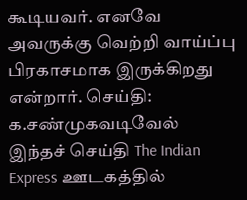கூடியவர். எனவே அவருக்கு வெற்றி வாய்ப்பு பிரகாசமாக இருக்கிறது என்றார். செய்தி: க.சண்முகவடிவேல்
இந்தச் செய்தி The Indian Express ஊடகத்தில்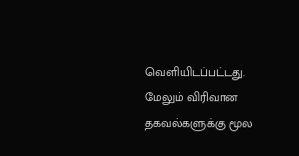வெளியிடப்பட்டது. மேலும் விரிவான தகவல்களுக்கு மூல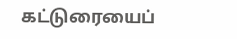கட்டுரையைப்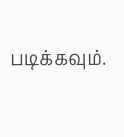படிக்கவும்.